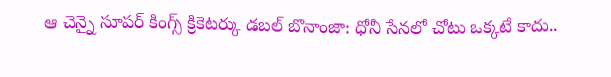ఆ చెన్నై సూపర్ కింగ్స్ క్రికెటర్కు డబల్ బొనాంజా: ధోనీ సేనలో చోటు ఒక్కటే కాదు..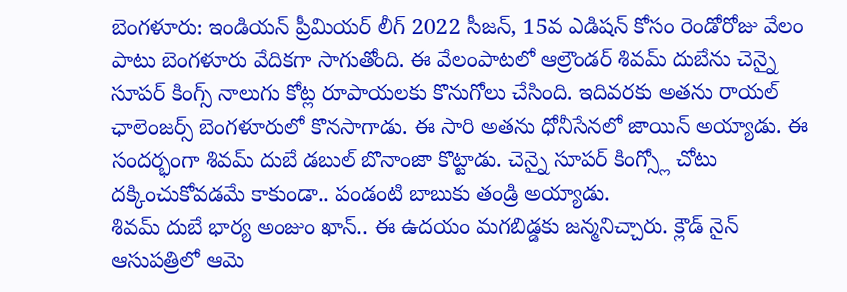బెంగళూరు: ఇండియన్ ప్రీమియర్ లీగ్ 2022 సీజన్, 15వ ఎడిషన్ కోసం రెండోరోజు వేలం పాటు బెంగళూరు వేదికగా సాగుతోంది. ఈ వేలంపాటలో ఆల్రౌండర్ శివమ్ దుబేను చెన్నై సూపర్ కింగ్స్ నాలుగు కోట్ల రూపాయలకు కొనుగోలు చేసింది. ఇదివరకు అతను రాయల్ ఛాలెంజర్స్ బెంగళూరులో కొనసాగాడు. ఈ సారి అతను ధోనీసేనలో జాయిన్ అయ్యాడు. ఈ సందర్భంగా శివమ్ దుబే డబుల్ బొనాంజా కొట్టాడు. చెన్నై సూపర్ కింగ్స్లో చోటు దక్కించుకోవడమే కాకుండా.. పండంటి బాబుకు తండ్రి అయ్యాడు.
శివమ్ దుబే భార్య అంజుం ఖాన్.. ఈ ఉదయం మగబిడ్డకు జన్మనిచ్చారు. క్లౌడ్ నైన్ ఆసుపత్రిలో ఆమె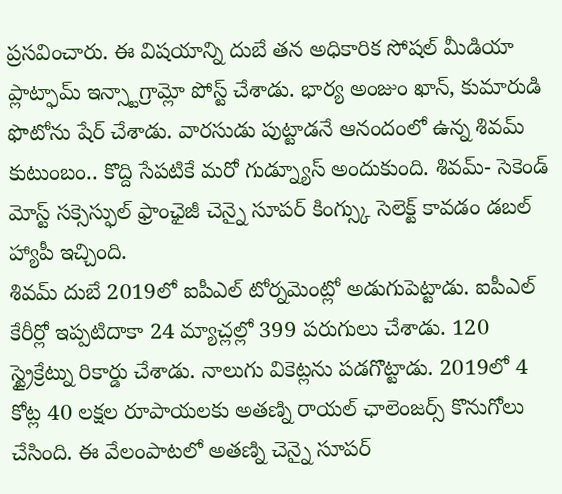ప్రసవించారు. ఈ విషయాన్ని దుబే తన అధికారిక సోషల్ మీడియా ప్లాట్ఫామ్ ఇన్స్టాగ్రామ్లో పోస్ట్ చేశాడు. భార్య అంజుం ఖాన్, కుమారుడి ఫొటోను షేర్ చేశాడు. వారసుడు పుట్టాడనే ఆనందంలో ఉన్న శివమ్ కుటుంబం.. కొద్ది సేపటికే మరో గుడ్న్యూస్ అందుకుంది. శివమ్- సెకెండ్ మోస్ట్ సక్సెస్ఫుల్ ఫ్రాంఛైజీ చెన్నై సూపర్ కింగ్స్కు సెలెక్ట్ కావడం డబల్ హ్యాపీ ఇచ్చింది.
శివమ్ దుబే 2019లో ఐపీఎల్ టోర్నమెంట్లో అడుగుపెట్టాడు. ఐపీఎల్ కేరీర్లో ఇప్పటిదాకా 24 మ్యాచ్లల్లో 399 పరుగులు చేశాడు. 120 స్ట్రైక్రేట్ను రికార్డు చేశాడు. నాలుగు వికెట్లను పడగొట్టాడు. 2019లో 4 కోట్ల 40 లక్షల రూపాయలకు అతణ్ని రాయల్ ఛాలెంజర్స్ కొనుగోలు చేసింది. ఈ వేలంపాటలో అతణ్ని చెన్నై సూపర్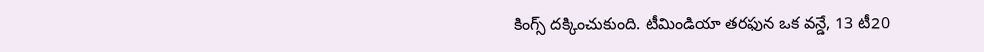కింగ్స్ దక్కించుకుంది. టీమిండియా తరఫున ఒక వన్డే, 13 టీ20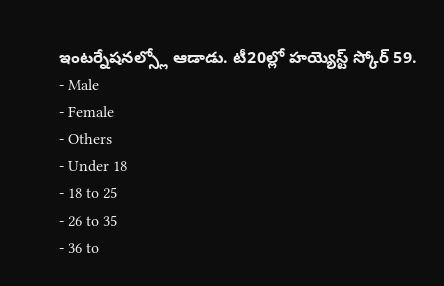ఇంటర్నేషనల్స్లో ఆడాడు. టీ20ల్లో హయ్యెస్ట్ స్కోర్ 59.
- Male
- Female
- Others
- Under 18
- 18 to 25
- 26 to 35
- 36 to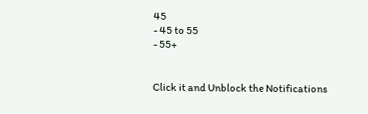45
- 45 to 55
- 55+


Click it and Unblock the Notifications